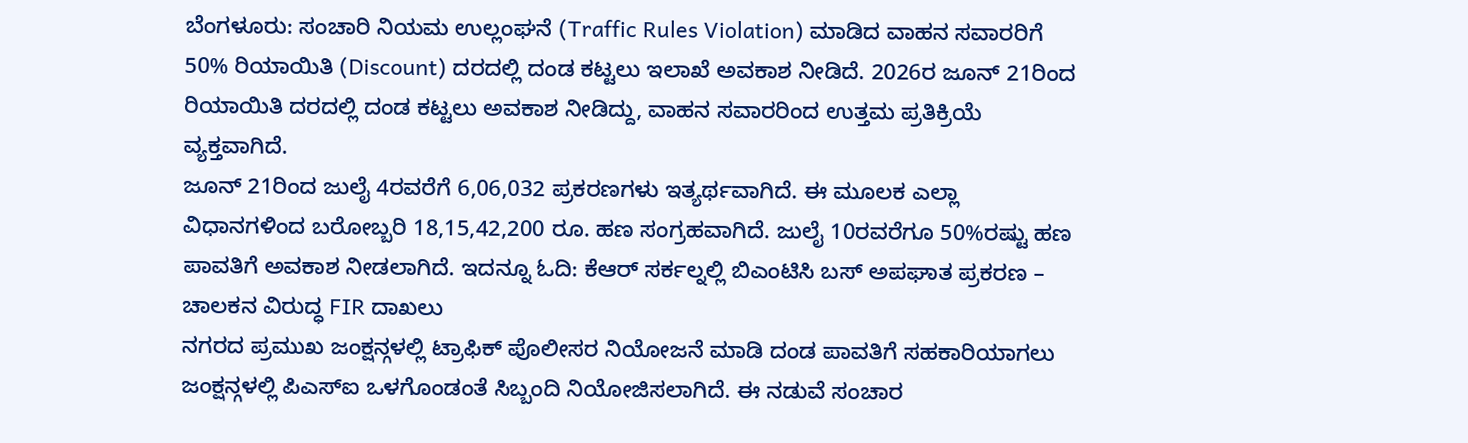ಬೆಂಗಳೂರು: ಸಂಚಾರಿ ನಿಯಮ ಉಲ್ಲಂಘನೆ (Traffic Rules Violation) ಮಾಡಿದ ವಾಹನ ಸವಾರರಿಗೆ 50% ರಿಯಾಯಿತಿ (Discount) ದರದಲ್ಲಿ ದಂಡ ಕಟ್ಟಲು ಇಲಾಖೆ ಅವಕಾಶ ನೀಡಿದೆ. 2026ರ ಜೂನ್ 21ರಿಂದ ರಿಯಾಯಿತಿ ದರದಲ್ಲಿ ದಂಡ ಕಟ್ಟಲು ಅವಕಾಶ ನೀಡಿದ್ದು, ವಾಹನ ಸವಾರರಿಂದ ಉತ್ತಮ ಪ್ರತಿಕ್ರಿಯೆ ವ್ಯಕ್ತವಾಗಿದೆ.
ಜೂನ್ 21ರಿಂದ ಜುಲೈ 4ರವರೆಗೆ 6,06,032 ಪ್ರಕರಣಗಳು ಇತ್ಯರ್ಥವಾಗಿದೆ. ಈ ಮೂಲಕ ಎಲ್ಲಾ ವಿಧಾನಗಳಿಂದ ಬರೋಬ್ಬರಿ 18,15,42,200 ರೂ. ಹಣ ಸಂಗ್ರಹವಾಗಿದೆ. ಜುಲೈ 10ರವರೆಗೂ 50%ರಷ್ಟು ಹಣ ಪಾವತಿಗೆ ಅವಕಾಶ ನೀಡಲಾಗಿದೆ. ಇದನ್ನೂ ಓದಿ: ಕೆಆರ್ ಸರ್ಕಲ್ನಲ್ಲಿ ಬಿಎಂಟಿಸಿ ಬಸ್ ಅಪಘಾತ ಪ್ರಕರಣ – ಚಾಲಕನ ವಿರುದ್ಧ FIR ದಾಖಲು
ನಗರದ ಪ್ರಮುಖ ಜಂಕ್ಷನ್ಗಳಲ್ಲಿ ಟ್ರಾಫಿಕ್ ಪೊಲೀಸರ ನಿಯೋಜನೆ ಮಾಡಿ ದಂಡ ಪಾವತಿಗೆ ಸಹಕಾರಿಯಾಗಲು ಜಂಕ್ಷನ್ಗಳಲ್ಲಿ ಪಿಎಸ್ಐ ಒಳಗೊಂಡಂತೆ ಸಿಬ್ಬಂದಿ ನಿಯೋಜಿಸಲಾಗಿದೆ. ಈ ನಡುವೆ ಸಂಚಾರ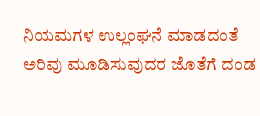ನಿಯಮಗಳ ಉಲ್ಲಂಘನೆ ಮಾಡದಂತೆ ಅರಿವು ಮೂಡಿಸುವುದರ ಜೊತೆಗೆ ದಂಡ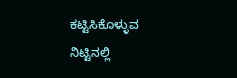ಕಟ್ಟಿಸಿಕೊಳ್ಳುವ ನಿಟ್ಟಿನಲ್ಲಿ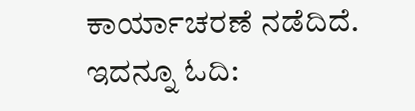ಕಾರ್ಯಾಚರಣೆ ನಡೆದಿದೆ. ಇದನ್ನೂ ಓದಿ: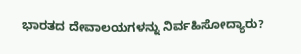ಭಾರತದ ದೇವಾಲಯಗಳನ್ನು ನಿರ್ವಹಿಸೋದ್ಯಾರು?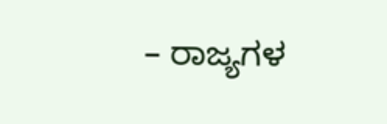– ರಾಜ್ಯಗಳ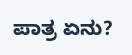ಪಾತ್ರ ಏನು?